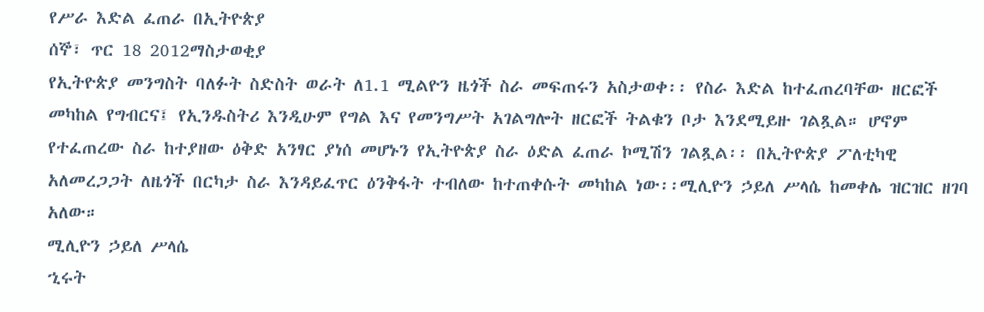የሥራ እድል ፈጠራ በኢትዮጵያ
ሰኞ፣ ጥር 18 2012ማስታወቂያ
የኢትዮጵያ መንግስት ባለፉት ስድስት ወራት ለ1.1 ሚልዮን ዜጎች ስራ መፍጠሩን አስታወቀ፡፡ የስራ እድል ከተፈጠረባቸው ዘርፎች መካከል የግብርና፤ የኢንዱስትሪ እንዲሁም የግል እና የመንግሥት አገልግሎት ዘርፎች ትልቁን ቦታ እንደሚይዙ ገልጿል። ሆኖም የተፈጠረው ስራ ከተያዘው ዕቅድ አንፃር ያነሰ መሆኑን የኢትዮጵያ ስራ ዕድል ፈጠራ ኮሚሽን ገልጿል፡፡ በኢትዮጵያ ፖለቲካዊ አለመረጋጋት ለዜጎች በርካታ ስራ እንዳይፈጥር ዕንቅፋት ተብለው ከተጠቀሱት መካከል ነው፡፡ሚሊዮን ኃይለ ሥላሴ ከመቀሌ ዝርዝር ዘገባ አለው።
ሚሊዮን ኃይለ ሥላሴ
ኂሩት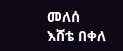መለሰ
እሸቴ በቀለ